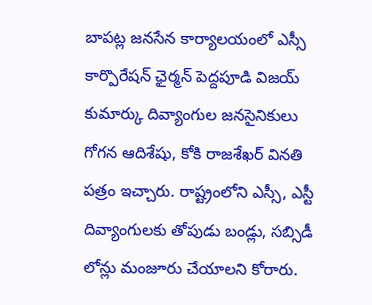బాపట్ల జనసేన కార్యాలయంలో ఎస్సీ కార్పొరేషన్ ఛైర్మన్ పెద్దపూడి విజయ్ కుమార్కు దివ్యాంగుల జనసైనికులు గోగన ఆదిశేషు, కోకి రాజశేఖర్ వినతి పత్రం ఇచ్చారు. రాష్ట్రంలోని ఎస్సీ, ఎస్టీ దివ్యాంగులకు తోపుడు బండ్లు, సబ్సిడీ లోన్లు మంజూరు చేయాలని కోరారు.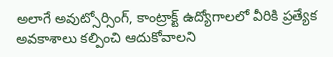అలాగే అవుట్సోర్సింగ్, కాంట్రాక్ట్ ఉద్యోగాలలో వీరికి ప్రత్యేక అవకాశాలు కల్పించి ఆదుకోవాలని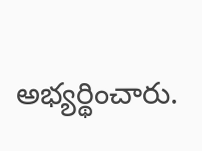అభ్యర్థించారు.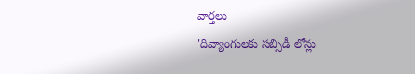వార్తలు
'దివ్యాంగులకు సబ్సిడీ లోన్లు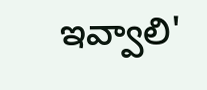ఇవ్వాలి'